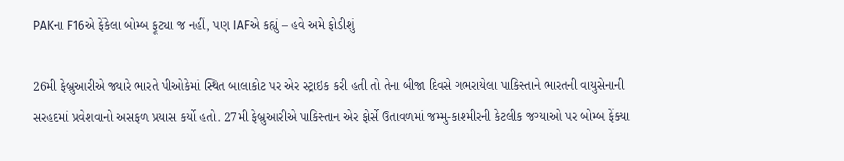PAKના F16એ ફેંકેલા બોમ્બ ફૂટ્યા જ નહીં, પણ IAFએ કહ્યું – હવે અમે ફોડીશું

26મી ફેબ્રુઆરીએ જ્યારે ભારતે પીઓકેમાં સ્થિત બાલાકોટ પર એર સ્ટ્રાઇક કરી હતી તો તેના બીજા દિવસે ગભરાયેલા પાકિસ્તાને ભારતની વાયુસેનાની સરહદમાં પ્રવેશવાનો અસફળ પ્રયાસ કર્યો હતો. 27મી ફેબ્રુઆરીએ પાકિસ્તાન એર ફોર્સે ઉતાવળમાં જમ્મુ-કાશ્મીરની કેટલીક જગ્યાઓ પર બોમ્બ ફેંક્યા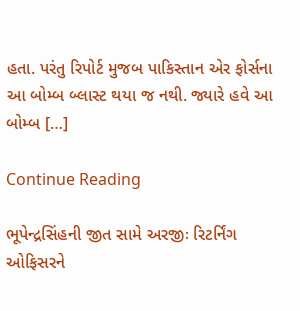હતા. પરંતુ રિપોર્ટ મુજબ પાકિસ્તાન એર ફોર્સના આ બોમ્બ બ્લાસ્ટ થયા જ નથી. જ્યારે હવે આ બોમ્બ […]

Continue Reading

ભૂપેન્દ્રસિંહની જીત સામે અરજીઃ રિટર્નિંગ ઓફિસરને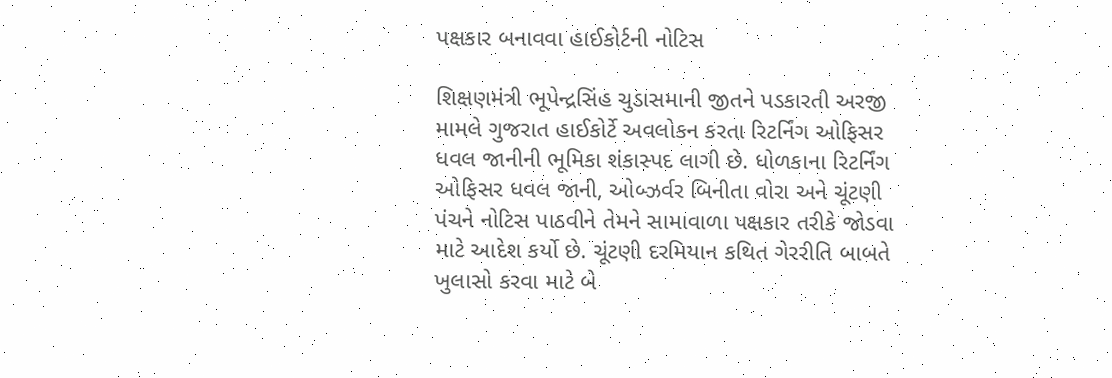પક્ષકાર બનાવવા હાઈકોર્ટની નોટિસ

શિક્ષણમંત્રી ભૂપેન્દ્રસિંહ ચુડાસમાની જીતને પડકારતી અરજી મામલે ગુજરાત હાઈકોર્ટે અવલોકન કરતા રિટર્નિંગ ઓફિસર ધવલ જાનીની ભૂમિકા શંકાસ્પદ લાગી છે. ધોળકાના રિટર્નિંગ ઓફિસર ધવલ જાની, ઓબ્ઝર્વર બિનીતા વોરા અને ચૂંટણી પંચને નોટિસ પાઠવીને તેમને સામાવાળા પક્ષકાર તરીકે જોડવા માટે આદેશ કર્યો છે. ચૂંટણી દરમિયાન કથિત ગેરરીતિ બાબતે ખુલાસો કરવા માટે બે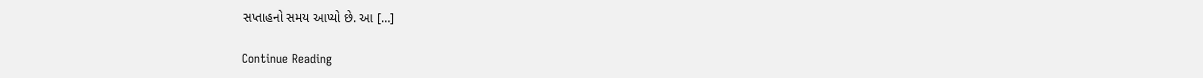સપ્તાહનો સમય આપ્યો છે. આ […]

Continue Reading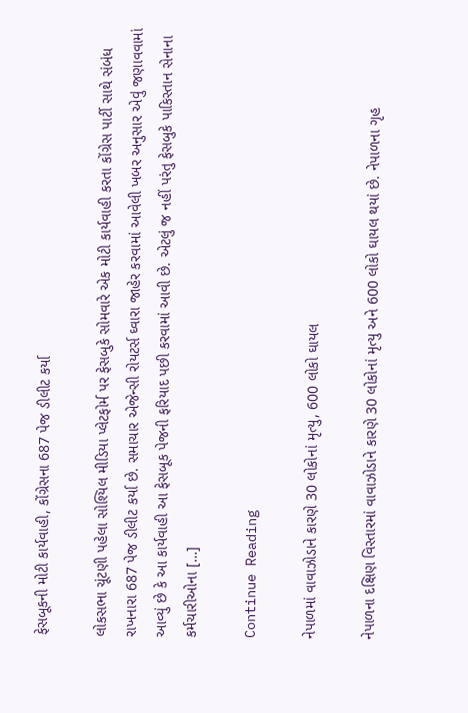ફેસબૂકની મોટી કાર્યવાહી, કોંગ્રેસના 687 પેજ ડીલીટ કર્યા

લોકસભા ચૂંટણી પહેલા સોશ્યિલ મીડિયા પ્લેટફોર્મ પર ફેસબુકે સોમવારે એક મોટી કાર્યવાહી કરતા કોંગ્રેસ પાર્ટી સાથે સંબંધ રાખનારા 687 પેજ ડીલીટ કર્યા છે. સમાચાર એજેન્સી રોયટર્સ ઘ્વારા જાહેર કરવામાં આવેલી ખબર અનુસાર એવું જણાવવામાં આવ્યું છે કે આ કાર્યવાહી આ ફેસબૂક પેજની ફરિયાદ પછી કરવામાં આવી છે. એટલું જ નહીં પરંતુ ફેસબુકે પાકિસ્તાન સેનાના કર્મચારીઓના […]

Continue Reading

નેપાળમાં વાવાઝોડાને કારણે 30 લોકોનાં મૃત્યુ, 600 લોકો ઘાયલ

નેપાળના દક્ષિણ વિસ્તારમાં વાવાઝોડાને કારણે 30 લોકોનાં મૃત્યુ અને 600 લોકો ઘાયલ થયાં છે. નેપાળના ગૃહ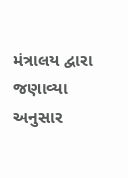મંત્રાલય દ્વારા જણાવ્યા અનુસાર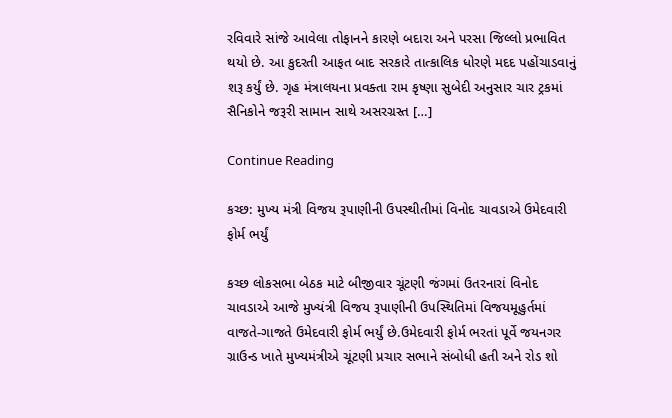રવિવારે સાંજે આવેલા તોફાનને કારણે બદારા અને પરસા જિલ્લો પ્રભાવિત થયો છે. આ કુદરતી આફત બાદ સરકારે તાત્કાલિક ધોરણે મદદ પહોંચાડવાનું શરૂ કર્યું છે. ગૃહ મંત્રાલયના પ્રવક્તા રામ કૃષ્ણા સુબેદી અનુસાર ચાર ટ્રકમાં સૈનિકોને જરૂરી સામાન સાથે અસરગ્રસ્ત […]

Continue Reading

કચ્છ: મુખ્ય મંત્રી વિજય રૂપાણીની ઉપસ્થીતીમાં વિનોદ ચાવડાએ ઉમેદવારી ફોર્મ ભર્યું

કચ્છ લોકસભા બેઠક માટે બીજીવાર ચૂંટણી જંગમાં ઉતરનારાં વિનોદ ચાવડાએ આજે મુખ્યંત્રી વિજય રૂપાણીની ઉપસ્થિતિમાં વિજયમૂહુર્તમાં વાજતે-ગાજતે ઉમેદવારી ફોર્મ ભર્યું છે.ઉમેદવારી ફોર્મ ભરતાં પૂર્વે જયનગર ગ્રાઉન્ડ ખાતે મુખ્યમંત્રીએ ચૂંટણી પ્રચાર સભાને સંબોધી હતી અને રોડ શો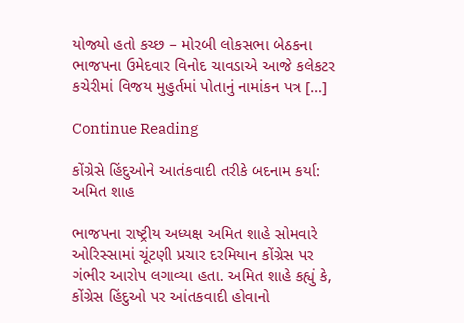યોજ્યો હતો કચ્છ – મોરબી લોકસભા બેઠકના ભાજપના ઉમેદવાર વિનોદ ચાવડાએ આજે કલેકટર કચેરીમાં વિજય મુહુર્તમાં પોતાનું નામાંકન પત્ર […]

Continue Reading

કોંગ્રેસે હિંદુઓને આતંકવાદી તરીકે બદનામ કર્યા: અમિત શાહ

ભાજપના રાષ્ટ્રીય અધ્યક્ષ અમિત શાહે સોમવારે ઓરિસ્સામાં ચૂંટણી પ્રચાર દરમિયાન કોંગ્રેસ પર ગંભીર આરોપ લગાવ્યા હતા. અમિત શાહે કહ્યું કે, કોંગ્રેસ હિંદુઓ પર આંતકવાદી હોવાનો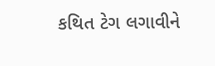કથિત ટેગ લગાવીને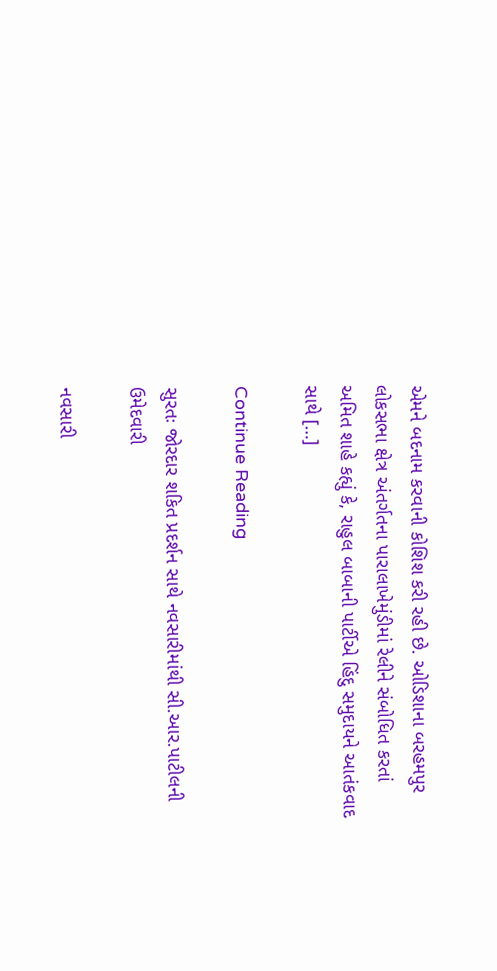એમને બદનામ કરવાની કોશિશ કરી રહી છે. ઓડિશાના બરહમપુર લોકસભા ક્ષેત્ર અંતર્ગતના પારાલાખેમુંડીમાં રેલીને સંબોધિત કરતાં અમિત શાહે કહ્યું કે, રાહુલ બાબાની પાર્ટીએ હિંદુ સમુદાયને આતંકવાદ સાથે […]

Continue Reading

સુરતઃ જોરદાર શકિત પ્રદર્શન સાથે નવસારીમાંથી સી.આર.પાટીલની ઉમેદવારી

નવસારી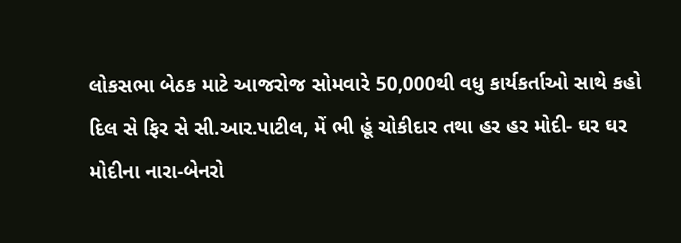લોકસભા બેઠક માટે આજરોજ સોમવારે 50,000થી વધુ કાર્યકર્તાઓ સાથે કહો દિલ સે ફિર સે સી.આર.પાટીલ, મેં ભી હૂં ચોકીદાર તથા હર હર મોદી- ઘર ઘર મોદીના નારા-બેનરો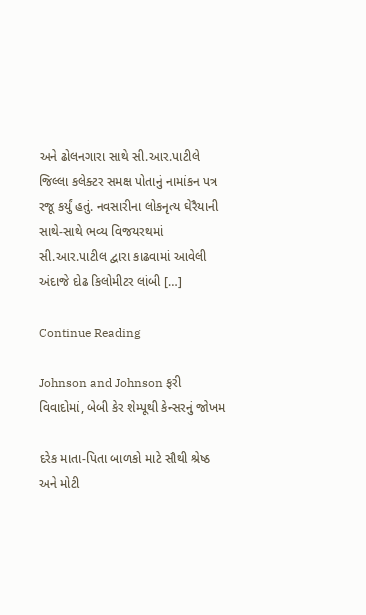અને ઢોલનગારા સાથે સી.આર.પાટીલે જિલ્લા કલેક્ટર સમક્ષ પોતાનું નામાંકન પત્ર રજૂ કર્યું હતું. નવસારીના લોકનૃત્ય ઘેરૈયાની સાથે-સાથે ભવ્ય વિજયરથમાં સી.આર.પાટીલ દ્વારા કાઢવામાં આવેલી અંદાજે દોઢ કિલોમીટર લાંબી […]

Continue Reading

Johnson and Johnson ફરી વિવાદોમાં, બેબી કેર શેમ્પૂથી કેન્સરનું જોખમ

દરેક માતા-પિતા બાળકો માટે સૌથી શ્રેષ્ઠ અને મોટી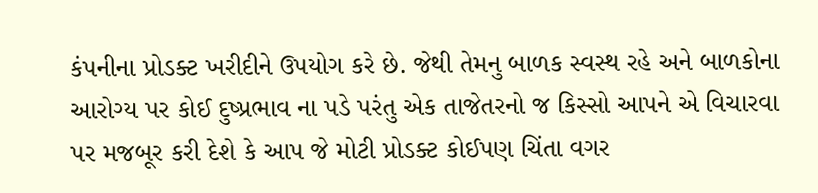કંપનીના પ્રોડક્ટ ખરીદીને ઉપયોગ કરે છે. જેથી તેમનુ બાળક સ્વસ્થ રહે અને બાળકોના આરોગ્ય પર કોઈ દુષ્પ્રભાવ ના પડે પરંતુ એક તાજેતરનો જ કિસ્સો આપને એ વિચારવા પર મજબૂર કરી દેશે કે આપ જે મોટી પ્રોડક્ટ કોઈપણ ચિંતા વગર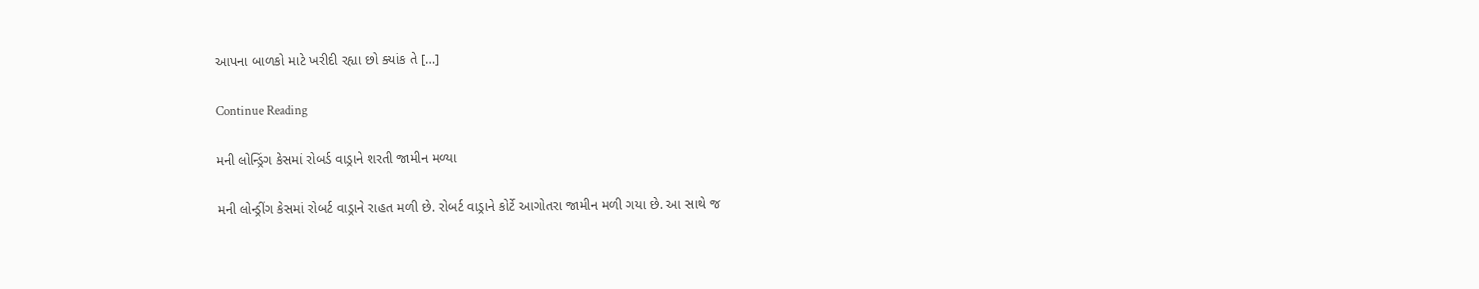આપના બાળકો માટે ખરીદી રહ્યા છો ક્યાંક તે […]

Continue Reading

મની લોન્ડ્રિંગ કેસમાં રોબર્ડ વાડ્રાને શરતી જામીન મળ્યા

મની લોન્ડ્રીંગ કેસમાં રોબર્ટ વાડ્રાને રાહત મળી છે. રોબર્ટ વાડ્રાને કોર્ટે આગોતરા જામીન મળી ગયા છે. આ સાથે જ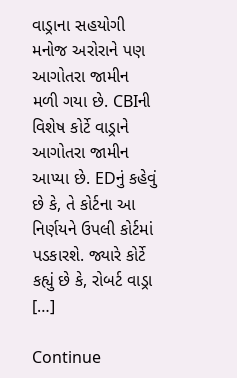વાડ્રાના સહયોગી મનોજ અરોરાને પણ આગોતરા જામીન મળી ગયા છે. CBIની વિશેષ કોર્ટે વાડ્રાને આગોતરા જામીન આપ્યા છે. EDનું કહેવું છે કે, તે કોર્ટના આ નિર્ણયને ઉપલી કોર્ટમાં પડકારશે. જ્યારે કોર્ટે કહ્યું છે કે, રોબર્ટ વાડ્રા […]

Continue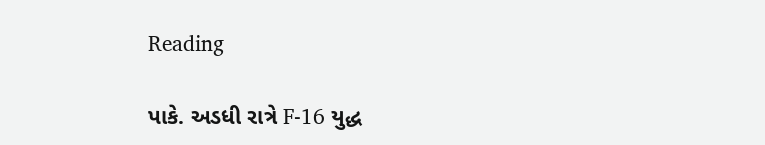Reading

પાકે. અડધી રાત્રે F-16 યુદ્ધ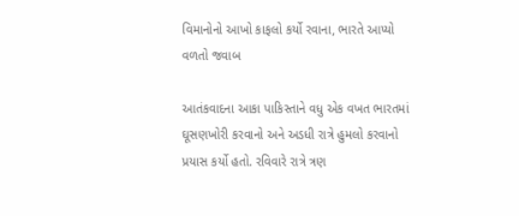વિમાનોનો આખો કાફલો કર્યો રવાના, ભારતે આપ્યો વળતો જવાબ

આતંકવાદના આકા પાકિસ્તાને વધુ એક વખત ભારતમાં ઘૂસણખોરી કરવાનો અને અડધી રાત્રે હુમલો કરવાનો પ્રયાસ કર્યો હતો. રવિવારે રાત્રે ત્રણ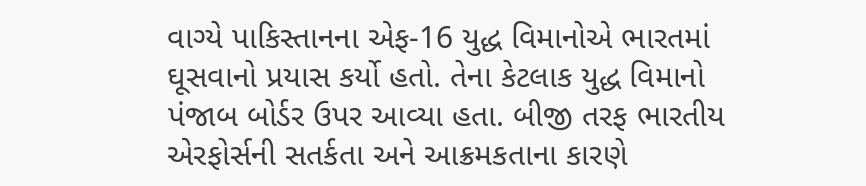વાગ્યે પાકિસ્તાનના એફ-16 યુદ્ધ વિમાનોએ ભારતમાં ઘૂસવાનો પ્રયાસ કર્યો હતો. તેના કેટલાક યુદ્ધ વિમાનો પંજાબ બોર્ડર ઉપર આવ્યા હતા. બીજી તરફ ભારતીય એરફોર્સની સતર્કતા અને આક્રમકતાના કારણે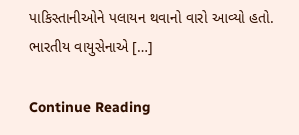પાકિસ્તાનીઓને પલાયન થવાનો વારો આવ્યો હતો. ભારતીય વાયુસેનાએ […]

Continue Reading